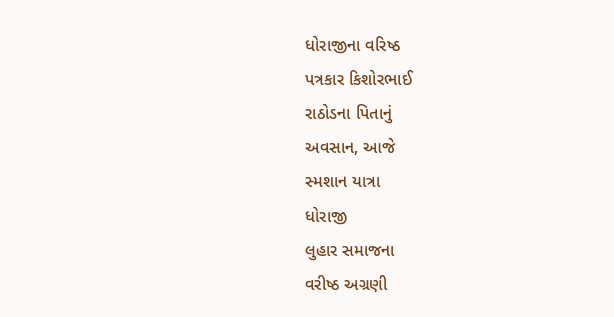ધોરાજીના વરિષ્ઠ
પત્રકાર કિશોરભાઈ
રાઠોડના પિતાનું
અવસાન, આજે
સ્મશાન યાત્રા
ધોરાજી
લુહાર સમાજના
વરીષ્ઠ અગ્રણી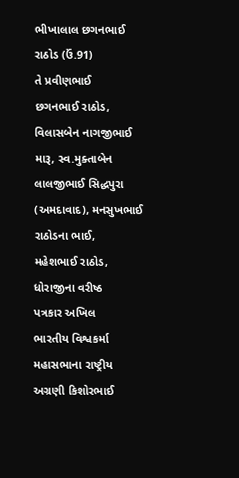ભીખાલાલ છગનભાઈ
રાઠોડ (ઉં.91)
તે પ્રવીણભાઈ
છગનભાઈ રાઠોડ,
વિલાસબેન નાગજીભાઈ
મારૂ, સ્વ.મુક્તાબેન
લાલજીભાઈ સિદ્ધપુરા
(અમદાવાદ), મનસુખભાઈ
રાઠોડના ભાઈ,
મહેશભાઈ રાઠોડ,
ધોરાજીના વરીષ્ઠ
પત્રકાર અખિલ
ભારતીય વિશ્વકર્મા
મહાસભાના રાષ્ટ્રીય
અગ્રણી કિશોરભાઈ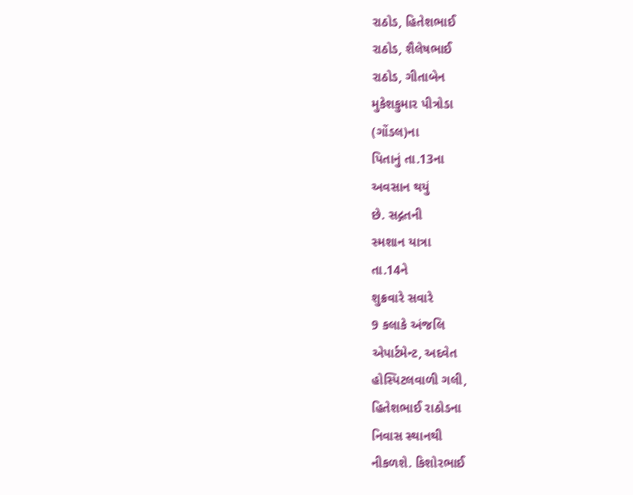રાઠોડ, હિતેશભાઈ
રાઠોડ, શૈલેષભાઈ
રાઠોડ, ગીતાબેન
મુકેશકુમાર પીત્રોડા
(ગોંડલ)ના
પિતાનું તા.13ના
અવસાન થયું
છે. સદ્ગતની
સ્મશાન યાત્રા
તા.14ને
શુક્રવારે સવારે
9 કલાકે અંજલિ
એપાર્ટમેન્ટ, અદવેત
હોસ્પિટલવાળી ગલી,
હિતેશભાઈ રાઠોડના
નિવાસ સ્થાનથી
નીકળશે. કિશોરભાઈ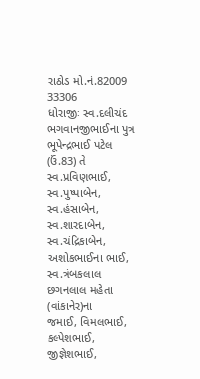રાઠોડ મો.નં.82009
33306
ધોરાજીઃ સ્વ.દલીચંદ
ભગવાનજીભાઈના પુત્ર
ભૂપેન્દ્રભાઈ પટેલ
(ઉં.83) તે
સ્વ.પ્રવિણભાઈ,
સ્વ.પુષ્પાબેન,
સ્વ.હંસાબેન,
સ્વ.શારદાબેન,
સ્વ.ચંદ્રિકાબેન,
અશોકભાઈના ભાઈ,
સ્વ.ત્રંબકલાલ
છગનલાલ મહેતા
(વાંકાનેર)ના
જમાઈ, વિમલભાઈ,
કલ્પેશભાઈ, જીજ્ઞેશભાઈ,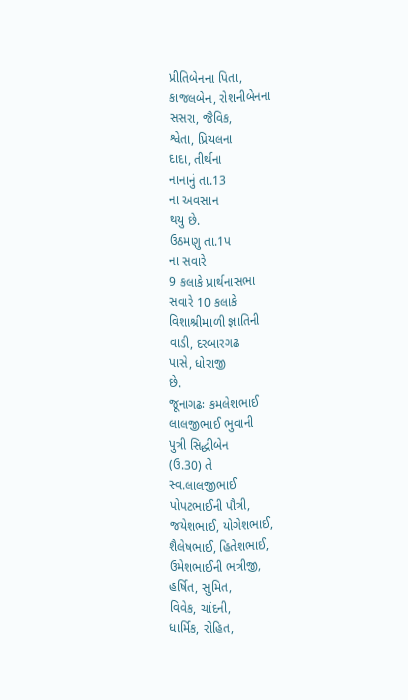પ્રીતિબેનના પિતા,
કાજલબેન, રોશનીબેનના
સસરા, જૈવિક,
શ્વેતા, પ્રિયલના
દાદા, તીર્થના
નાનાનું તા.13
ના અવસાન
થયુ છે.
ઉઠમણુ તા.1પ
ના સવારે
9 કલાકે પ્રાર્થનાસભા
સવારે 10 કલાકે
વિશાશ્રીમાળી જ્ઞાતિની
વાડી, દરબારગઢ
પાસે, ધોરાજી
છે.
જૂનાગઢઃ કમલેશભાઈ
લાલજીભાઈ ભુવાની
પુત્રી સિદ્ધીબેન
(ઉ.30) તે
સ્વ.લાલજીભાઈ
પોપટભાઈની પૌત્રી,
જયેશભાઈ, યોગેશભાઈ,
શૈલેષભાઈ, હિતેશભાઈ,
ઉમેશભાઈની ભત્રીજી,
હર્ષિત, સુમિત,
વિવેક, ચાંદની,
ધાર્મિક, રોહિત,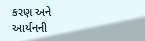કરણ અને
આર્યનની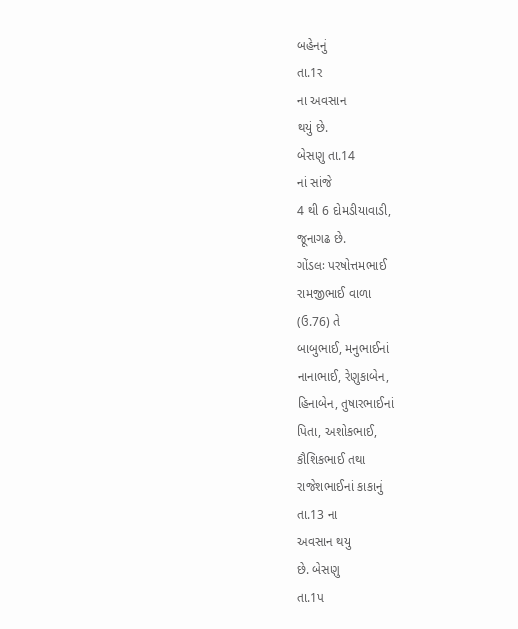બહેનનું
તા.1ર
ના અવસાન
થયું છે.
બેસણુ તા.14
નાં સાંજે
4 થી 6 દોમડીયાવાડી,
જૂનાગઢ છે.
ગોંડલઃ પરષોત્તમભાઈ
રામજીભાઈ વાળા
(ઉ.76) તે
બાબુભાઈ, મનુભાઈનાં
નાનાભાઈ, રેણુકાબેન,
હિનાબેન, તુષારભાઈનાં
પિતા, અશોકભાઈ,
કૌશિકભાઈ તથા
રાજેશભાઈનાં કાકાનું
તા.13 ના
અવસાન થયુ
છે. બેસણુ
તા.1પ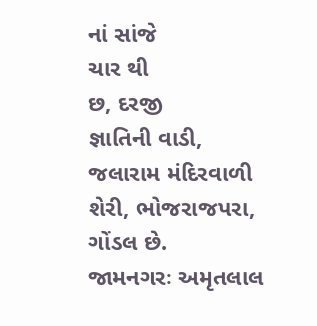નાં સાંજે
ચાર થી
છ, દરજી
જ્ઞાતિની વાડી,
જલારામ મંદિરવાળી
શેરી, ભોજરાજપરા,
ગોંડલ છે.
જામનગરઃ અમૃતલાલ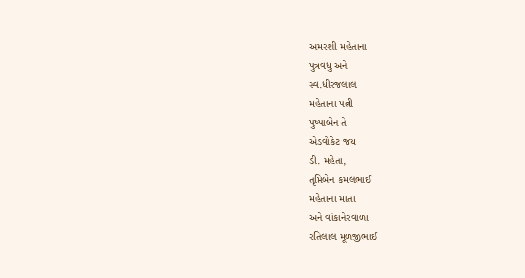અમરશી મહેતાના
પુત્રવધુ અને
સ્વ.ધીરજલાલ
મહેતાના પત્ની
પુષ્પાબેન તે
એડવોકેટ જય
ડી. મહેતા,
તૃપ્તિબેન કમલભાઈ
મહેતાના માતા
અને વાંકાનેરવાળા
રતિલાલ મૂળજીભાઈ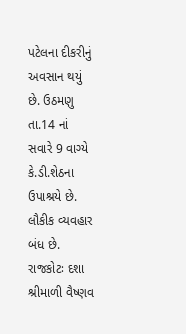પટેલના દીકરીનું
અવસાન થયું
છે. ઉઠમણુ
તા.14 નાં
સવારે 9 વાગ્યે
કે.ડી.શેઠના
ઉપાશ્રયે છે.
લૌકીક વ્યવહાર
બંધ છે.
રાજકોટઃ દશા
શ્રીમાળી વૈષ્ણવ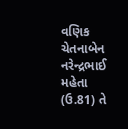વણિક ચેતનાબેન
નરેન્દ્રભાઈ મહેતા
(ઉ.81) તે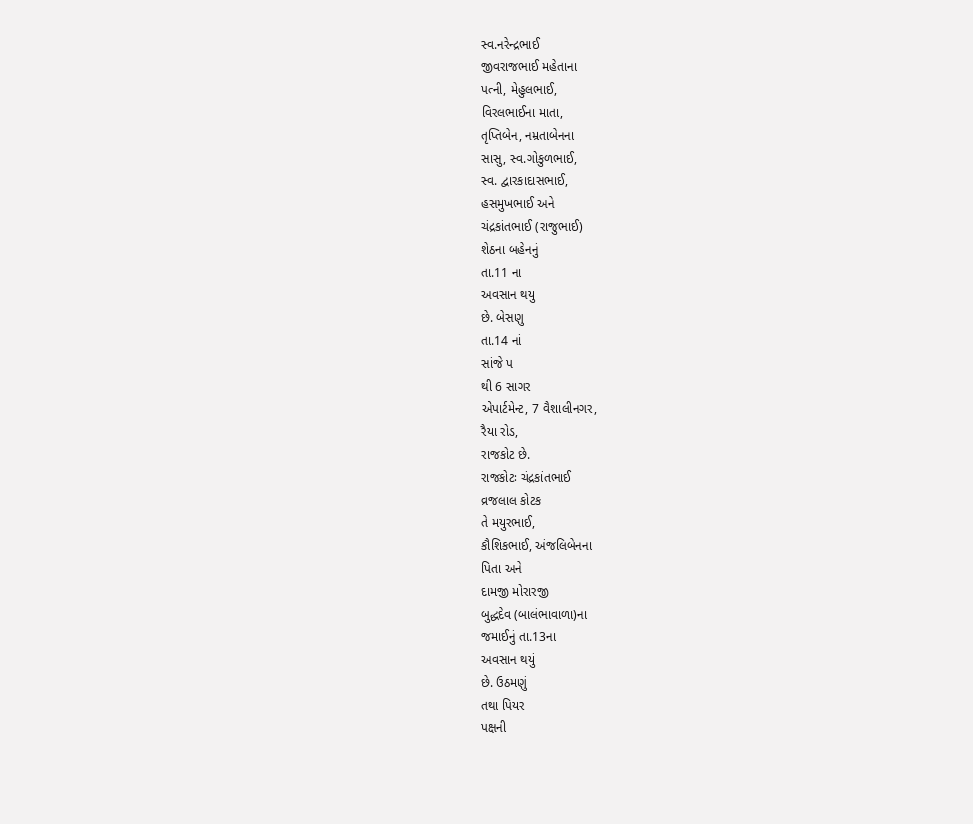સ્વ.નરેન્દ્રભાઈ
જીવરાજભાઈ મહેતાના
પત્ની, મેહુલભાઈ,
વિરલભાઈના માતા,
તૃપ્તિબેન, નમ્રતાબેનના
સાસુ, સ્વ.ગોકુળભાઈ,
સ્વ. દ્વારકાદાસભાઈ,
હસમુખભાઈ અને
ચંદ્રકાંતભાઈ (રાજુભાઈ)
શેઠના બહેનનું
તા.11 ના
અવસાન થયુ
છે. બેસણુ
તા.14 નાં
સાંજે પ
થી 6 સાગર
એપાર્ટમેન્ટ, 7 વૈશાલીનગર,
રૈયા રોડ,
રાજકોટ છે.
રાજકોટઃ ચંદ્રકાંતભાઈ
વ્રજલાલ કોટક
તે મયુરભાઈ,
કૌશિકભાઈ, અંજલિબેનના
પિતા અને
દામજી મોરારજી
બુદ્ધદેવ (બાલંભાવાળા)ના
જમાઈનું તા.13ના
અવસાન થયું
છે. ઉઠમણું
તથા પિયર
પક્ષની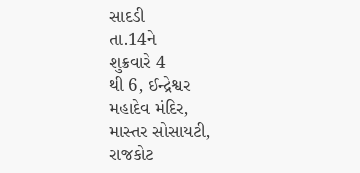સાદડી
તા.14ને
શુક્રવારે 4
થી 6, ઈન્દ્રેશ્વર
મહાદેવ મંદિર,
માસ્તર સોસાયટી,
રાજકોટ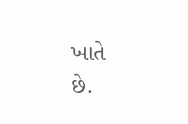ખાતે
છે.